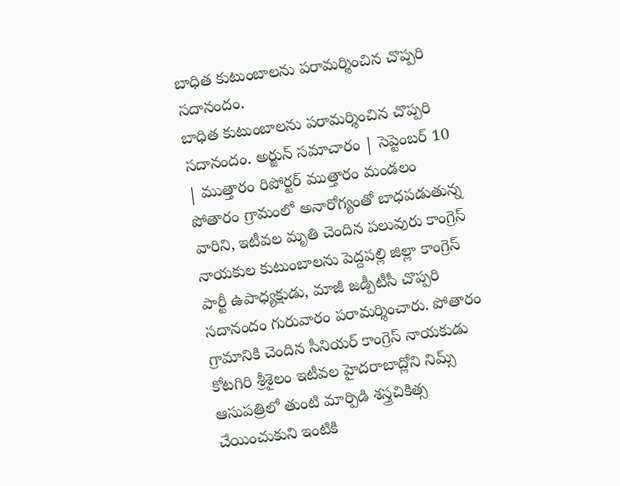బాధిత కుటుంబాలను పరామర్శించిన చొప్పరి సదానందం.
బాధిత కుటుంబాలను పరామర్శించిన చొప్పరి సదానందం. అర్జున్ సమాచారం | సెప్టెంబర్ 10 | ముత్తారం రిపోర్టర్ ముత్తారం మండలం పోతారం గ్రామంలో అనారోగ్యంతో బాధపడుతున్న వారిని, ఇటీవల మృతి చెందిన పలువురు కాంగ్రెస్ నాయకుల కుటుంబాలను పెద్దపల్లి జిల్లా కాంగ్రెస్ పార్టీ ఉపాధ్యక్షుడు, మాజీ జడ్పీటీసీ చొప్పరి సదానందం గురువారం పరామర్శించారు. పోతారం గ్రామానికి చెందిన సీనియర్ కాంగ్రెస్ నాయకుడు కోటగిరి శ్రీశైలం ఇటీవల హైదరాబాద్లోని నిమ్స్ ఆసుపత్రిలో తుంటి మార్పిడి శస్త్రచికిత్స చేయించుకుని ఇంటికి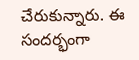చేరుకున్నారు. ఈ సందర్భంగా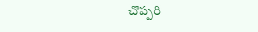చొప్పరి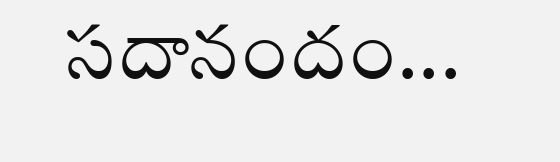సదానందం...